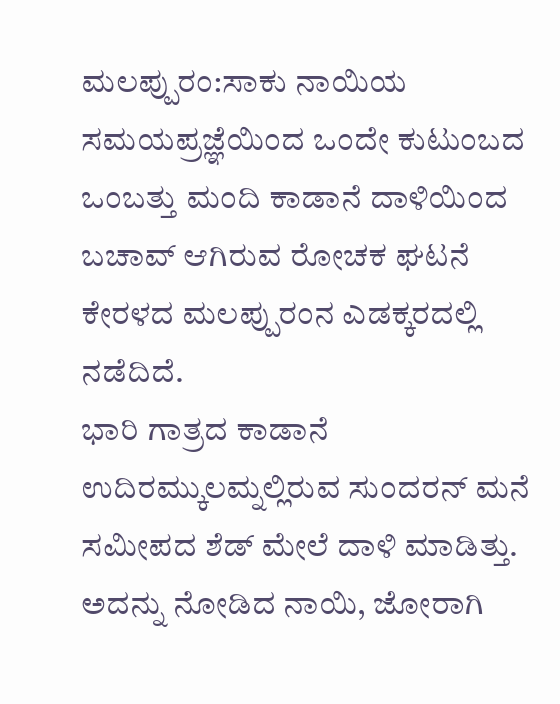ಮಲಪ್ಪುರಂ:ಸಾಕು ನಾಯಿಯ ಸಮಯಪ್ರಜ್ಞೆಯಿಂದ ಒಂದೇ ಕುಟುಂಬದ ಒಂಬತ್ತು ಮಂದಿ ಕಾಡಾನೆ ದಾಳಿಯಿಂದ ಬಚಾವ್ ಆಗಿರುವ ರೋಚಕ ಘಟನೆ ಕೇರಳದ ಮಲಪ್ಪುರಂನ ಎಡಕ್ಕರದಲ್ಲಿ ನಡೆದಿದೆ.
ಭಾರಿ ಗಾತ್ರದ ಕಾಡಾನೆ ಉದಿರಮ್ಕುಲಮ್ನಲ್ಲಿರುವ ಸುಂದರನ್ ಮನೆ ಸಮೀಪದ ಶೆಡ್ ಮೇಲೆ ದಾಳಿ ಮಾಡಿತ್ತು. ಅದನ್ನು ನೋಡಿದ ನಾಯಿ, ಜೋರಾಗಿ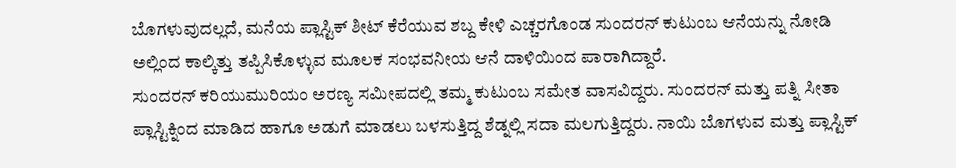ಬೊಗಳುವುದಲ್ಲದೆ, ಮನೆಯ ಪ್ಲಾಸ್ಟಿಕ್ ಶೀಟ್ ಕೆರೆಯುವ ಶಬ್ದ ಕೇಳಿ ಎಚ್ಚರಗೊಂಡ ಸುಂದರನ್ ಕುಟುಂಬ ಆನೆಯನ್ನು ನೋಡಿ ಅಲ್ಲಿಂದ ಕಾಲ್ಕಿತ್ತು ತಪ್ಪಿಸಿಕೊಳ್ಳುವ ಮೂಲಕ ಸಂಭವನೀಯ ಆನೆ ದಾಳಿಯಿಂದ ಪಾರಾಗಿದ್ದಾರೆ.
ಸುಂದರನ್ ಕರಿಯುಮುರಿಯಂ ಅರಣ್ಯ ಸಮೀಪದಲ್ಲಿ ತಮ್ಮ ಕುಟುಂಬ ಸಮೇತ ವಾಸವಿದ್ದರು. ಸುಂದರನ್ ಮತ್ತು ಪತ್ನಿ ಸೀತಾ ಪ್ಲಾಸ್ಟಿಕ್ನಿಂದ ಮಾಡಿದ ಹಾಗೂ ಅಡುಗೆ ಮಾಡಲು ಬಳಸುತ್ತಿದ್ದ ಶೆಡ್ನಲ್ಲಿ ಸದಾ ಮಲಗುತ್ತಿದ್ದರು. ನಾಯಿ ಬೊಗಳುವ ಮತ್ತು ಪ್ಲಾಸ್ಟಿಕ್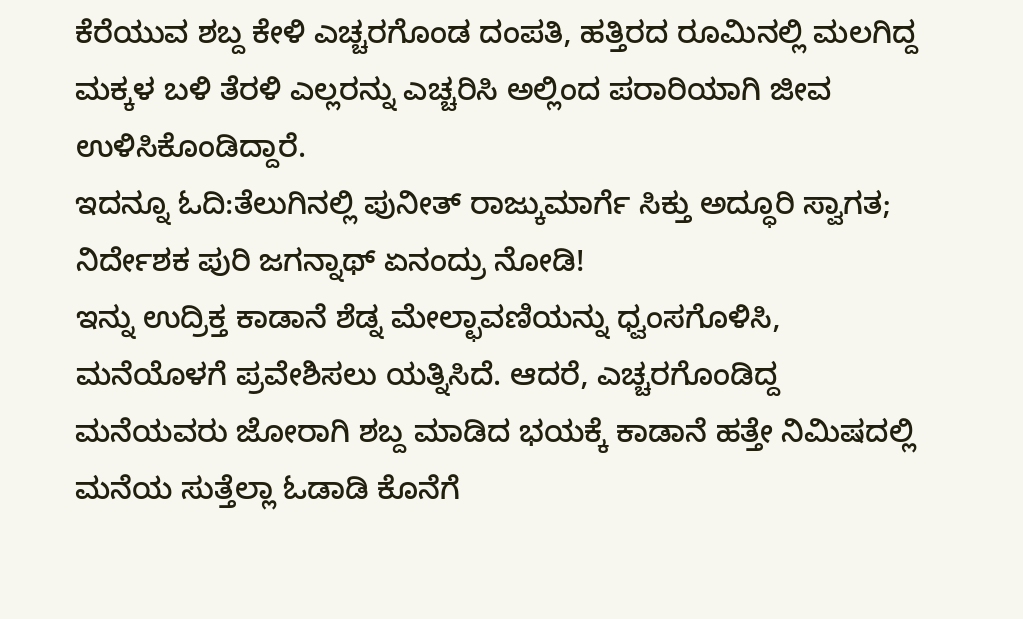ಕೆರೆಯುವ ಶಬ್ದ ಕೇಳಿ ಎಚ್ಚರಗೊಂಡ ದಂಪತಿ, ಹತ್ತಿರದ ರೂಮಿನಲ್ಲಿ ಮಲಗಿದ್ದ ಮಕ್ಕಳ ಬಳಿ ತೆರಳಿ ಎಲ್ಲರನ್ನು ಎಚ್ಚರಿಸಿ ಅಲ್ಲಿಂದ ಪರಾರಿಯಾಗಿ ಜೀವ ಉಳಿಸಿಕೊಂಡಿದ್ದಾರೆ.
ಇದನ್ನೂ ಓದಿ:ತೆಲುಗಿನಲ್ಲಿ ಪುನೀತ್ ರಾಜ್ಕುಮಾರ್ಗೆ ಸಿಕ್ತು ಅದ್ಧೂರಿ ಸ್ವಾಗತ; ನಿರ್ದೇಶಕ ಪುರಿ ಜಗನ್ನಾಥ್ ಏನಂದ್ರು ನೋಡಿ!
ಇನ್ನು ಉದ್ರಿಕ್ತ ಕಾಡಾನೆ ಶೆಡ್ನ ಮೇಲ್ಛಾವಣಿಯನ್ನು ಧ್ವಂಸಗೊಳಿಸಿ, ಮನೆಯೊಳಗೆ ಪ್ರವೇಶಿಸಲು ಯತ್ನಿಸಿದೆ. ಆದರೆ, ಎಚ್ಚರಗೊಂಡಿದ್ದ ಮನೆಯವರು ಜೋರಾಗಿ ಶಬ್ದ ಮಾಡಿದ ಭಯಕ್ಕೆ ಕಾಡಾನೆ ಹತ್ತೇ ನಿಮಿಷದಲ್ಲಿ ಮನೆಯ ಸುತ್ತೆಲ್ಲಾ ಓಡಾಡಿ ಕೊನೆಗೆ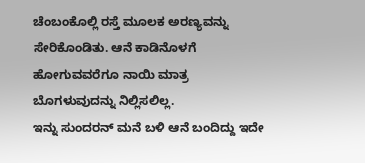ಚೆಂಬಂಕೊಲ್ಲಿ ರಸ್ತೆ ಮೂಲಕ ಅರಣ್ಯವನ್ನು ಸೇರಿಕೊಂಡಿತು. ಆನೆ ಕಾಡಿನೊಳಗೆ ಹೋಗುವವರೆಗೂ ನಾಯಿ ಮಾತ್ರ ಬೊಗಳುವುದನ್ನು ನಿಲ್ಲಿಸಲಿಲ್ಲ.
ಇನ್ನು ಸುಂದರನ್ ಮನೆ ಬಳಿ ಆನೆ ಬಂದಿದ್ದು ಇದೇ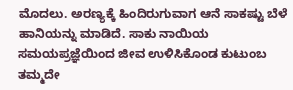ಮೊದಲು. ಅರಣ್ಯಕ್ಕೆ ಹಿಂದಿರುಗುವಾಗ ಆನೆ ಸಾಕಷ್ಟು ಬೆಳೆ ಹಾನಿಯನ್ನು ಮಾಡಿದೆ. ಸಾಕು ನಾಯಿಯ ಸಮಯಪ್ರಜ್ಞೆಯಿಂದ ಜೀವ ಉಳಿಸಿಕೊಂಡ ಕುಟುಂಬ ತಮ್ಮದೇ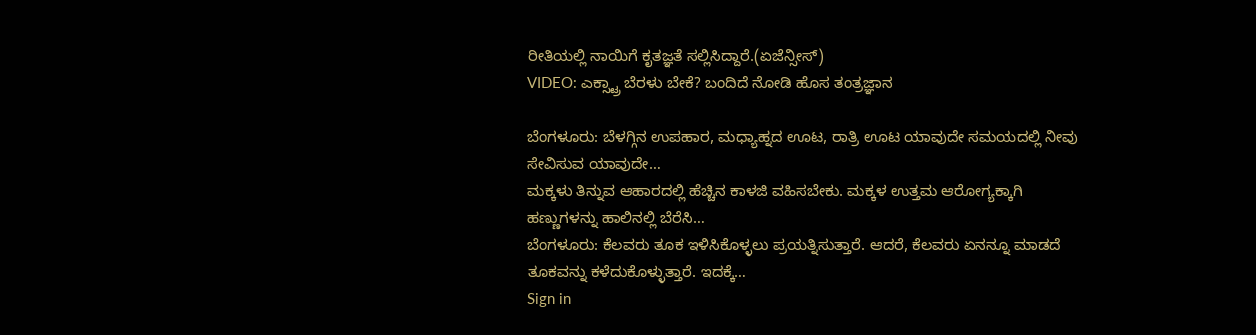ರೀತಿಯಲ್ಲಿ ನಾಯಿಗೆ ಕೃತಜ್ಞತೆ ಸಲ್ಲಿಸಿದ್ದಾರೆ.(ಏಜೆನ್ಸೀಸ್)
VIDEO: ಎಕ್ಸ್ಟ್ರಾ ಬೆರಳು ಬೇಕೆ? ಬಂದಿದೆ ನೋಡಿ ಹೊಸ ತಂತ್ರಜ್ಞಾನ

ಬೆಂಗಳೂರು: ಬೆಳಗ್ಗಿನ ಉಪಹಾರ, ಮಧ್ಯಾಹ್ನದ ಊಟ, ರಾತ್ರಿ ಊಟ ಯಾವುದೇ ಸಮಯದಲ್ಲಿ ನೀವು ಸೇವಿಸುವ ಯಾವುದೇ…
ಮಕ್ಕಳು ತಿನ್ನುವ ಆಹಾರದಲ್ಲಿ ಹೆಚ್ಚಿನ ಕಾಳಜಿ ವಹಿಸಬೇಕು. ಮಕ್ಕಳ ಉತ್ತಮ ಆರೋಗ್ಯಕ್ಕಾಗಿ ಹಣ್ಣುಗಳನ್ನು ಹಾಲಿನಲ್ಲಿ ಬೆರೆಸಿ…
ಬೆಂಗಳೂರು: ಕೆಲವರು ತೂಕ ಇಳಿಸಿಕೊಳ್ಳಲು ಪ್ರಯತ್ನಿಸುತ್ತಾರೆ. ಆದರೆ, ಕೆಲವರು ಏನನ್ನೂ ಮಾಡದೆ ತೂಕವನ್ನು ಕಳೆದುಕೊಳ್ಳುತ್ತಾರೆ. ಇದಕ್ಕೆ…
Sign in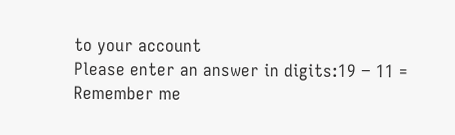to your account
Please enter an answer in digits:19 − 11 =
Remember me